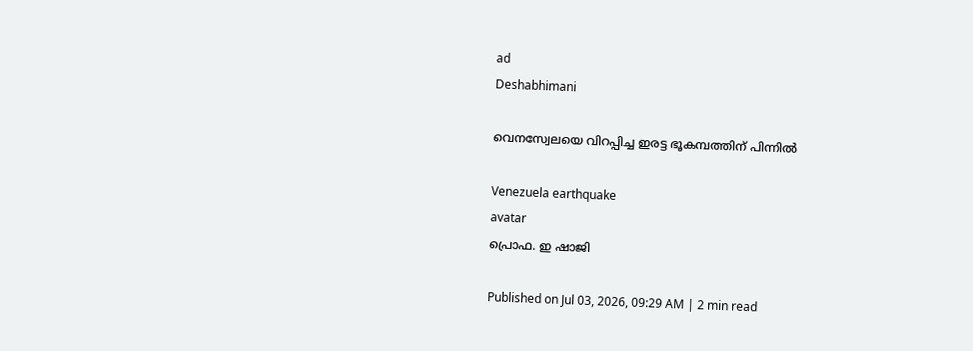ad
Deshabhimani

വെനസ്വേലയെ വിറപ്പിച്ച ഇരട്ട ഭൂകമ്പത്തിന്‌ പിന്നിൽ

Venezuela earthquake
avatar
പ്രൊഫ. ഇ ഷാജി

Published on Jul 03, 2026, 09:29 AM | 2 min read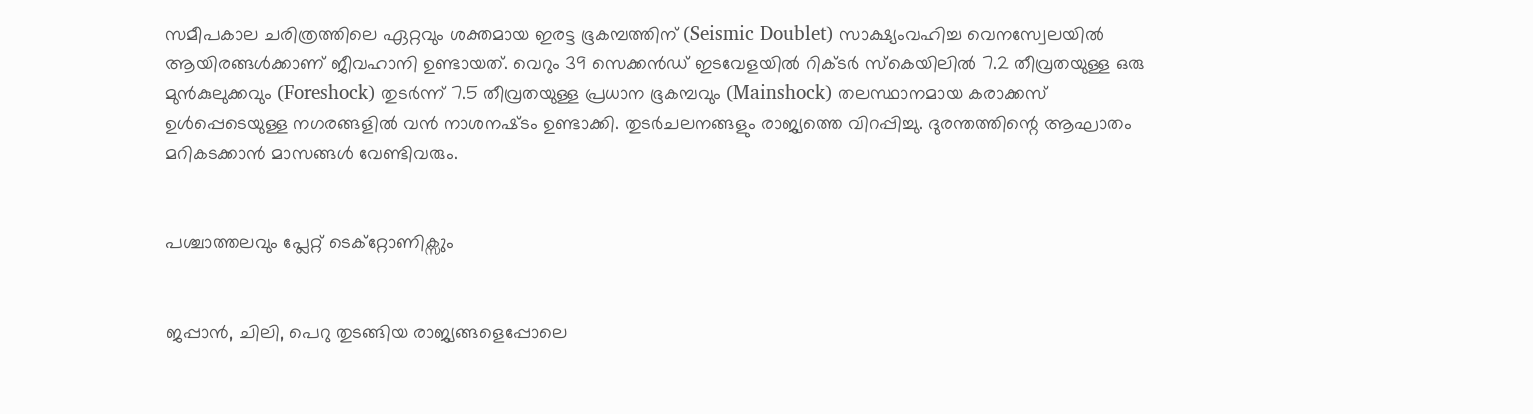സമീപകാല ചരിത്രത്തിലെ ഏറ്റവും ശക്തമായ ഇരട്ട ഭൂകമ്പത്തിന്‌ (Seismic Doublet) സാക്ഷ്യംവഹിച്ച വെനസ്വേലയിൽ ആയിരങ്ങൾക്കാണ്‌ ജീവഹാനി ഉണ്ടായത്‌. വെറും 39 സെക്കൻഡ് ഇടവേളയിൽ റിക്ടർ സ്കെയിലിൽ 7.2 തീവ്രതയുള്ള ഒരു മുൻകുലുക്കവും (Foreshock) തുടർന്ന് 7.5 തീവ്രതയുള്ള പ്രധാന ഭൂകമ്പവും (Mainshock) തലസ്ഥാനമായ കരാക്കസ് ഉൾപ്പെടെയുള്ള നഗരങ്ങളിൽ വൻ നാശനഷ്‌ടം ഉണ്ടാക്കി. തുടർചലനങ്ങളും രാജ്യത്തെ വിറപ്പിച്ചു. ദുരന്തത്തിന്റെ ആഘാതം മറികടക്കാൻ മാസങ്ങൾ വേണ്ടിവരും.


പശ്ചാത്തലവും പ്ലേറ്റ് ടെക്റ്റോണിക്സും


ജപ്പാൻ, ചിലി, പെറു തുടങ്ങിയ രാജ്യങ്ങളെപ്പോലെ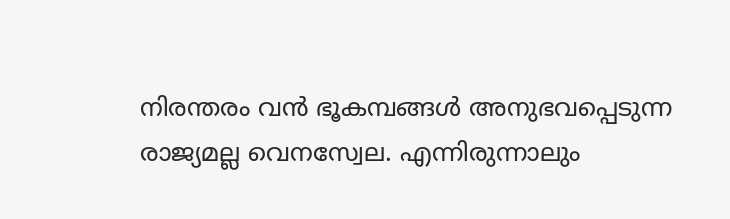നിരന്തരം വൻ ഭൂകമ്പങ്ങൾ അനുഭവപ്പെടുന്ന രാജ്യമല്ല വെനസ്വേല. എന്നിരുന്നാലും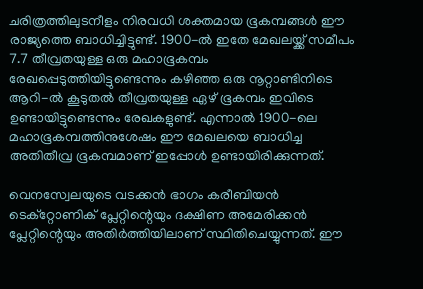ചരിത്രത്തിലുടനീളം നിരവധി ശക്തമായ ഭൂകമ്പങ്ങൾ ഈ രാജ്യത്തെ ബാധിച്ചിട്ടുണ്ട്. 1900-ൽ ഇതേ മേഖലയ്ക്ക് സമീപം 7.7 തീവ്രതയുള്ള ഒരു മഹാഭൂകമ്പം രേഖപ്പെടുത്തിയിട്ടുണ്ടെന്നും കഴിഞ്ഞ ഒരു നൂറ്റാണ്ടിനിടെ ആറി-ൽ കൂടുതൽ തീവ്രതയുള്ള ഏഴ് ഭൂകമ്പം ഇവിടെ ഉണ്ടായിട്ടുണ്ടെന്നും രേഖകളുണ്ട്. എന്നാൽ 1900-ലെ മഹാഭൂകമ്പത്തിനുശേഷം ഈ മേഖലയെ ബാധിച്ച അതിതീവ്ര ഭൂകമ്പമാണ്‌ ഇപ്പോൾ ഉണ്ടായിരിക്കുന്നത്‌.

വെനസ്വേലയുടെ വടക്കൻ ഭാഗം കരീബിയൻ ടെക്റ്റോണിക് പ്ലേറ്റിന്റെയും ദക്ഷിണ അമേരിക്കൻ പ്ലേറ്റിന്റെയും അതിർത്തിയിലാണ് സ്ഥിതിചെയ്യുന്നത്. ഈ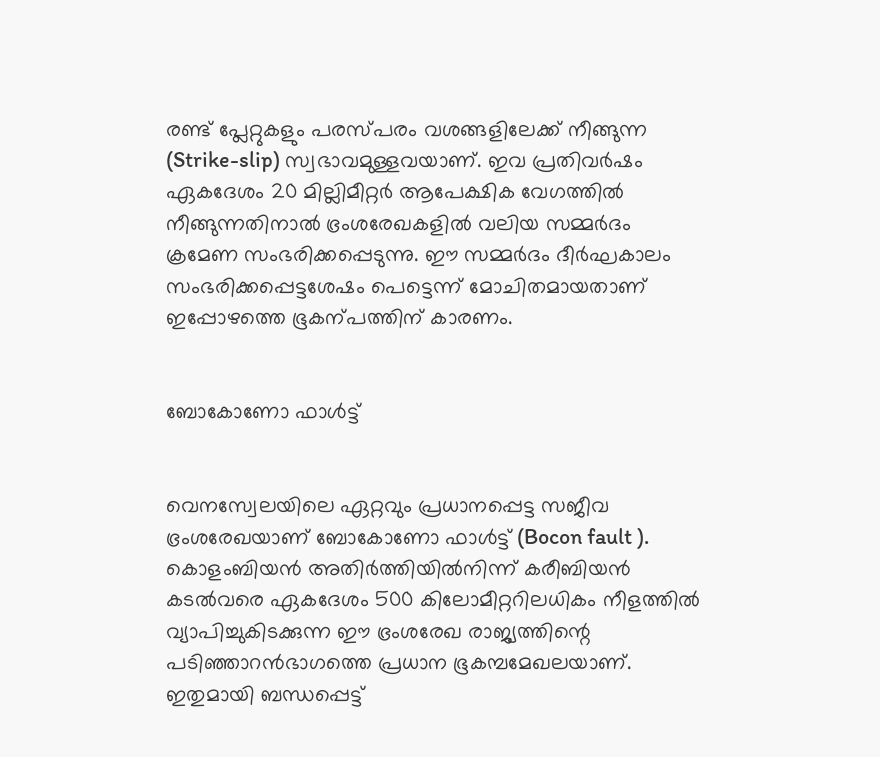രണ്ട് പ്ലേറ്റുകളും പരസ്പരം വശങ്ങളിലേക്ക് നീങ്ങുന്ന (Strike-slip) സ്വഭാവമുള്ളവയാണ്. ഇവ പ്രതിവർഷം ഏകദേശം 20 മില്ലിമീറ്റർ ആപേക്ഷിക വേഗത്തിൽ നീങ്ങുന്നതിനാൽ ഭ്രംശരേഖകളിൽ വലിയ സമ്മർദം ക്രമേണ സംഭരിക്കപ്പെടുന്നു. ഈ സമ്മർദം ദീർഘകാലം സംഭരിക്കപ്പെട്ടശേഷം പെട്ടെന്ന് മോചിതമായതാണ്‌ ഇപ്പോഴത്തെ ഭൂകന്പത്തിന്‌ കാരണം.


ബോകോണോ ഫാൾട്ട്


വെനസ്വേലയിലെ ഏറ്റവും പ്രധാനപ്പെട്ട സജീവ ഭ്രംശരേഖയാണ് ബോകോണോ ഫാൾട്ട് (Bocon fault ). കൊളംബിയൻ അതിർത്തിയിൽനിന്ന് കരീബിയൻ കടൽവരെ ഏകദേശം 500 കിലോമീറ്ററിലധികം നീളത്തിൽ വ്യാപിച്ചുകിടക്കുന്ന ഈ ഭ്രംശരേഖ രാജ്യത്തിന്റെ പടിഞ്ഞാറൻഭാഗത്തെ പ്രധാന ഭൂകമ്പമേഖലയാണ്. ഇതുമായി ബന്ധപ്പെട്ട്‌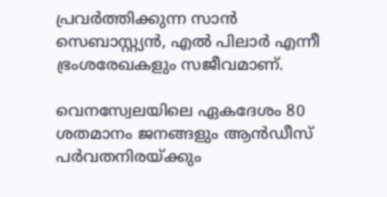പ്രവർത്തിക്കുന്ന സാൻ സെബാസ്റ്റ്യൻ, എൽ പിലാർ എന്നീ ഭ്രംശരേഖകളും സജീവമാണ്.

വെനസ്വേലയിലെ ഏകദേശം 80 ശതമാനം ജനങ്ങളും ആൻഡീസ് പർവതനിരയ്ക്കും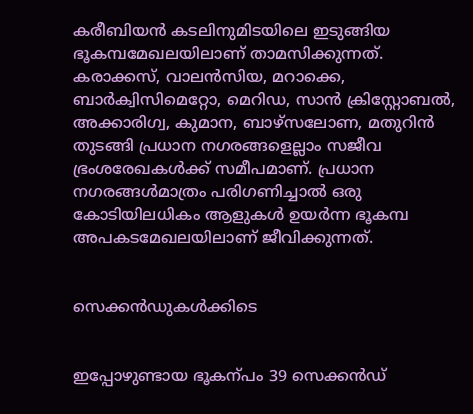കരീബിയൻ കടലിനുമിടയിലെ ഇടുങ്ങിയ ഭൂകമ്പമേഖലയിലാണ് താമസിക്കുന്നത്. കരാക്കസ്, വാലൻസിയ, മറാക്കെ, ബാർക്വിസിമെറ്റോ, മെറിഡ, സാൻ ക്രിസ്റ്റോബൽ, അക്കാരിഗ്വ, കുമാന, ബാഴ്സലോണ, മതുറിൻ തുടങ്ങി പ്രധാന നഗരങ്ങളെല്ലാം സജീവ ഭ്രംശരേഖകൾക്ക് സമീപമാണ്. പ്രധാന നഗരങ്ങൾമാത്രം പരിഗണിച്ചാൽ ഒരു കോടിയിലധികം ആളുകൾ ഉയർന്ന ഭൂകമ്പ അപകടമേഖലയിലാണ് ജീവിക്കുന്നത്.


സെക്കൻഡുകൾക്കിടെ


ഇപ്പോഴുണ്ടായ ഭൂകന്പം 39 സെക്കൻഡ്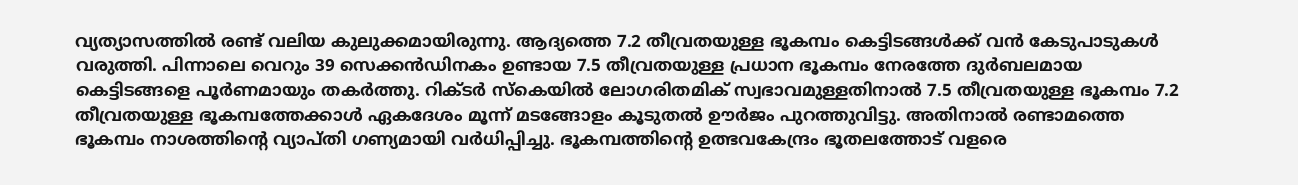വ്യത്യാസത്തിൽ രണ്ട് വലിയ കുലുക്കമായിരുന്നു. ആദ്യത്തെ 7.2 തീവ്രതയുള്ള ഭൂകമ്പം കെട്ടിടങ്ങൾക്ക് വൻ കേടുപാടുകൾ വരുത്തി. പിന്നാലെ വെറും 39 സെക്കൻഡിനകം ഉണ്ടായ 7.5 തീവ്രതയുള്ള പ്രധാന ഭൂകമ്പം നേരത്തേ ദുർബലമായ കെട്ടിടങ്ങളെ പൂർണമായും തകർത്തു. റിക്ടർ സ്കെയിൽ ലോഗരിതമിക് സ്വഭാവമുള്ളതിനാൽ 7.5 തീവ്രതയുള്ള ഭൂകമ്പം 7.2 തീവ്രതയുള്ള ഭൂകമ്പത്തേക്കാൾ ഏകദേശം മൂന്ന് മടങ്ങോളം കൂടുതൽ ഊർജം പുറത്തുവിട്ടു. അതിനാൽ രണ്ടാമത്തെ ഭൂകമ്പം നാശത്തിന്റെ വ്യാപ്തി ഗണ്യമായി വർധിപ്പിച്ചു. ഭൂകമ്പത്തിന്റെ ഉത്ഭവകേന്ദ്രം ഭൂതലത്തോട് വളരെ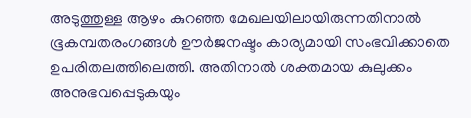അടുത്തുള്ള ആഴം കുറഞ്ഞ മേഖലയിലായിരുന്നതിനാൽ ഭൂകമ്പതരംഗങ്ങൾ ഊർജനഷ്ടം കാര്യമായി സംഭവിക്കാതെ ഉപരിതലത്തിലെത്തി. അതിനാൽ ശക്തമായ കുലുക്കം അനുഭവപ്പെടുകയും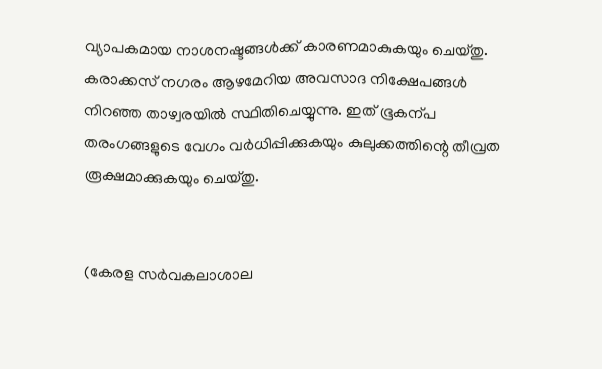വ്യാപകമായ നാശനഷ്ടങ്ങൾക്ക് കാരണമാകുകയും ചെയ്തു. കരാക്കസ് നഗരം ആഴമേറിയ അവസാദ നിക്ഷേപങ്ങൾ നിറഞ്ഞ താഴ്വരയിൽ സ്ഥിതിചെയ്യുന്നു. ഇത്‌ ഭൂകന്പ തരംഗങ്ങളുടെ വേഗം വർധിപ്പിക്കുകയും കുലുക്കത്തിന്റെ തീവ്രത രൂക്ഷമാക്കുകയും ചെയ്‌തു.


(കേരള സർവകലാശാല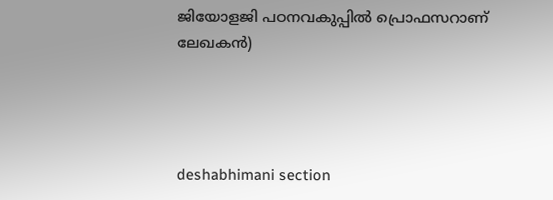ജിയോളജി പഠനവകുപ്പിൽ പ്രൊഫസറാണ് ലേഖകൻ)




deshabhimani section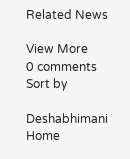Related News

View More
0 comments
Sort by

Deshabhimani
Home